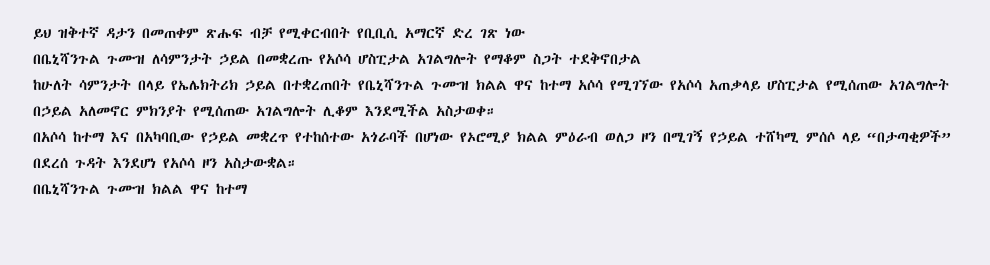ይህ ዝቅተኛ ዳታን በመጠቀም ጽሑፍ ብቻ የሚቀርብበት የቢቢሲ አማርኛ ድረ ገጽ ነው
በቤኒሻንጉል ጉሙዝ ለሳምንታት ኃይል በመቋረጡ የአሶሳ ሆስፒታል አገልግሎት የማቆም ስጋት ተደቅኖበታል
ከሁለት ሳምንታት በላይ የኤሌክትሪክ ኃይል በተቋረጠበት የቤኒሻንጉል ጉሙዝ ክልል ዋና ከተማ አሶሳ የሚገኘው የአሶሳ አጠቃላይ ሆስፒታል የሚሰጠው አገልግሎት በኃይል አለመኖር ምክንያት የሚሰጠው አገልግሎት ሊቆም እንደሚችል አስታወቀ።
በአሶሳ ከተማ እና በአካባቢው የኃይል መቋረጥ የተከሰተው አጎራባች በሆነው የኦሮሚያ ክልል ምዕራብ ወለጋ ዞን በሚገኝ የኃይል ተሸካሚ ምሰሶ ላይ “በታጣቂዎች” በደረሰ ጉዳት እንደሆነ የአሶሳ ዞን አስታውቋል።
በቤኒሻንጉል ጉሙዝ ክልል ዋና ከተማ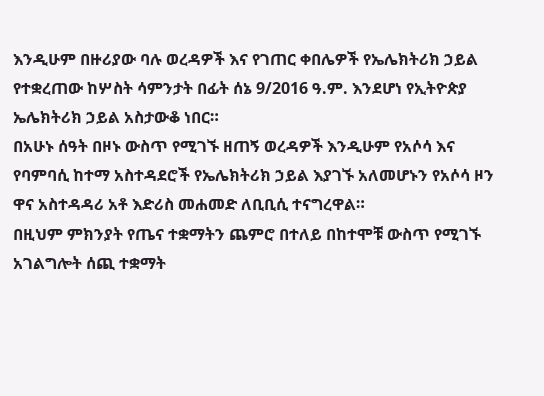እንዲሁም በዙሪያው ባሉ ወረዳዎች እና የገጠር ቀበሌዎች የኤሌክትሪክ ኃይል የተቋረጠው ከሦስት ሳምንታት በፊት ሰኔ 9/2016 ዓ.ም. እንደሆነ የኢትዮጵያ ኤሌክትሪክ ኃይል አስታውቆ ነበር።
በአሁኑ ሰዓት በዞኑ ውስጥ የሚገኙ ዘጠኝ ወረዳዎች እንዲሁም የአሶሳ እና የባምባሲ ከተማ አስተዳደሮች የኤሌክትሪክ ኃይል እያገኙ አለመሆኑን የአሶሳ ዞን ዋና አስተዳዳሪ አቶ እድሪስ መሐመድ ለቢቢሲ ተናግረዋል።
በዚህም ምክንያት የጤና ተቋማትን ጨምሮ በተለይ በከተሞቹ ውስጥ የሚገኙ አገልግሎት ሰጪ ተቋማት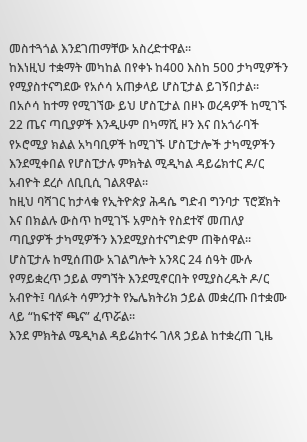መስተጓጎል እንደገጠማቸው አስረድተዋል።
ከእነዚህ ተቋማት መካከል በየቀኑ ከ400 እስከ 500 ታካሚዎችን የሚያስተናግደው የአሶሳ አጠቃላይ ሆስፒታል ይገኝበታል።
በአሶሳ ከተማ የሚገኘው ይህ ሆስፒታል በዞኑ ወረዳዎች ከሚገኙ 22 ጤና ጣቢያዎች እንዲሁም በካማሺ ዞን እና በአጎራባች የኦሮሚያ ክልል አካባቢዎች ከሚገኙ ሆስፒታሎች ታካሚዎችን እንደሚቀበል የሆስፒታሉ ምክትል ሚዲካል ዳይሬክተር ዶ/ር አብዮት ደረሶ ለቢቢሲ ገልጸዋል።
ከዚህ ባሻገር ከታላቁ የኢትዮጵያ ሕዳሴ ግድብ ግንባታ ፕሮጀክት እና በክልሉ ውስጥ ከሚገኙ አምስት የስደተኛ መጠለያ ጣቢያዎች ታካሚዎችን እንደሚያስተናግድም ጠቅሰዋል።
ሆስፒታሉ ከሚሰጠው አገልግሎት አንጻር 24 ሰዓት ሙሉ የማይቋረጥ ኃይል ማግኘት እንደሚኖርበት የሚያስረዱት ዶ/ር አብዮት፤ ባለፉት ሳምንታት የኤሌክትሪክ ኃይል መቋረጡ በተቋሙ ላይ “ከፍተኛ ጫና” ፈጥሯል።
እንደ ምክትል ሜዲካል ዳይሬክተሩ ገለጻ ኃይል ከተቋረጠ ጊዜ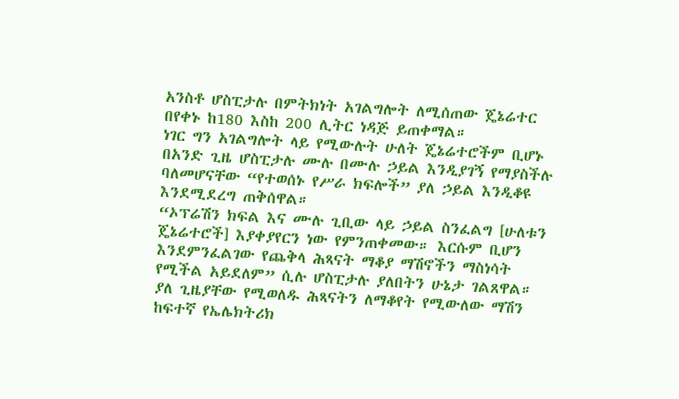አንስቶ ሆስፒታሉ በምትክነት አገልግሎት ለሚሰጠው ጄኔሬተር በየቀኑ ከ180 እስከ 200 ሊትር ነዳጅ ይጠቀማል።
ነገር ግን አገልግሎት ላይ የሚውሉት ሁለት ጄኔሬተሮችም ቢሆኑ በአንድ ጊዜ ሆስፒታሉ ሙሉ በሙሉ ኃይል እንዲያገኝ የማያስችሉ ባለመሆናቸው “የተወሰኑ የሥራ ክፍሎች” ያለ ኃይል እንዲቆዩ እንደሚደረግ ጠቅሰዋል።
“ኦፕሬሽን ክፍል እና ሙሉ ጊቢው ላይ ኃይል ስንፈልግ [ሁለቱን ጄኔሬተሮች] እያቀያየርን ነው የምንጠቀመው። እርሱም ቢሆን እንደምንፈልገው የጨቅላ ሕጻናት ማቆያ ማሽኖችን ማስነሳት የሚችል አይደለም” ሲሉ ሆስፒታሉ ያለበትን ሁኔታ ገልጸዋል።
ያለ ጊዜያቸው የሚወለዱ ሕጻናትን ለማቆየት የሚውለው ማሽን ከፍተኛ የኤሌክትሪክ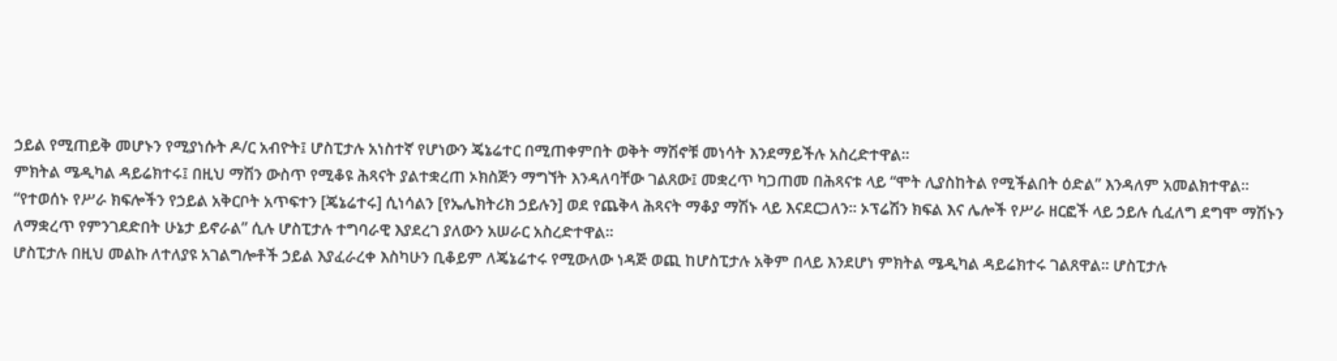ኃይል የሚጠይቅ መሆኑን የሚያነሱት ዶ/ር አብዮት፤ ሆስፒታሉ አነስተኛ የሆነውን ጄኔሬተር በሚጠቀምበት ወቅት ማሽኖቹ መነሳት እንደማይችሉ አስረድተዋል።
ምክትል ሜዲካል ዳይሬክተሩ፤ በዚህ ማሽን ውስጥ የሚቆዩ ሕጻናት ያልተቋረጠ ኦክስጅን ማግኘት እንዳለባቸው ገልጸው፤ መቋረጥ ካጋጠመ በሕጻናቱ ላይ “ሞት ሊያስከትል የሚችልበት ዕድል” እንዳለም አመልክተዋል።
“የተወሰኑ የሥራ ክፍሎችን የኃይል አቅርቦት አጥፍተን [ጄኔሬተሩ] ሲነሳልን [የኤሌክትሪክ ኃይሉን] ወደ የጨቅላ ሕጻናት ማቆያ ማሽኑ ላይ እናደርጋለን። ኦፕሬሽን ክፍል እና ሌሎች የሥራ ዘርፎች ላይ ኃይሉ ሲፈለግ ደግሞ ማሽኑን ለማቋረጥ የምንገደድበት ሁኔታ ይኖራል” ሲሉ ሆስፒታሉ ተግባራዊ እያደረገ ያለውን አሠራር አስረድተዋል።
ሆስፒታሉ በዚህ መልኩ ለተለያዩ አገልግሎቶች ኃይል እያፈራረቀ እስካሁን ቢቆይም ለጄኔሬተሩ የሚውለው ነዳጅ ወጪ ከሆስፒታሉ አቅም በላይ እንደሆነ ምክትል ሜዲካል ዳይሬክተሩ ገልጸዋል። ሆስፒታሉ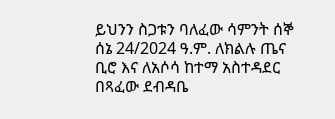ይህንን ስጋቱን ባለፈው ሳምንት ሰኞ ሰኔ 24/2024 ዓ.ም. ለክልሉ ጤና ቢሮ እና ለአሶሳ ከተማ አስተዳደር በጻፈው ደብዳቤ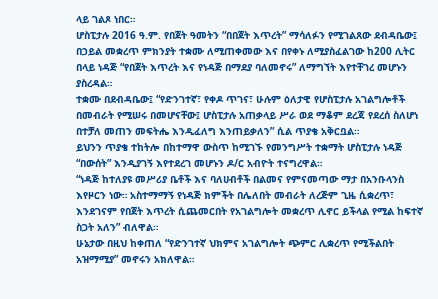ላይ ገልጾ ነበር።
ሆስፒታሉ 2016 ዓ.ም. የበጀት ዓመትን “በበጀት እጥረት” ማሳለፉን የሚገልጸው ደብዳቤው፤ በኃይል መቋረጥ ምክንያት ተቋሙ ለሚጠቀመው እና በየቀኑ ለሚያስፈልገው ከ200 ሊትር በላይ ነዳጅ “የበጀት እጥረት እና የነዳጅ በማደያ ባለመኖሩ” ለማግኘት እየተቸገረ መሆኑን ያስረዳል።
ተቋሙ በደብዳቤው፤ “የድንገተኛ፣ የቀዶ ጥገና፣ ሁሉም ዕለታዊ የሆስፒታሉ አገልግሎቶች በመብራት የሚሠሩ በመሆናቸው፤ ሆስፒታሉ አጠቃላይ ሥራ ወደ ማቆም ደረጃ የደረሰ ስለሆነ በተቻለ መጠን መፍትሔ እንዲፈለግ እንጠይቃለን” ሲል ጥያቄ አቅርቧል።
ይህንን ጥያቄ ተከትሎ በከተማዋ ውስጥ ከሚገኙ የመንግሥት ተቋማት ሆስፒታሉ ነዳጅ “በውሰት” እንዲያገኝ እየተደረገ መሆኑን ዶ/ር አብዮት ተናግረዋል።
“ነዳጅ ከተለያዩ መሥሪያ ቤቶች እና ባለሀብቶች በልመና የምናመጣው ማታ በአንቡላንስ እየዞርን ነው። አስተማማኝ የነዳጅ ክምችት በሌለበት መብራት ለረጅም ጊዜ ሲቋረጥ፣ እንደገናም የበጀት እጥረት ሲጨመርበት የአገልግሎት መቋረጥ ሊኖር ይችላል የሚል ከፍተኛ ስጋት አለን” ብለዋል።
ሁኔታው በዚህ ከቀጠለ “የድንገተኛ ህክምና አገልግሎት ጭምር ሊቋረጥ የሚችልበት አዝማሚያ” መኖሩን አክለዋል።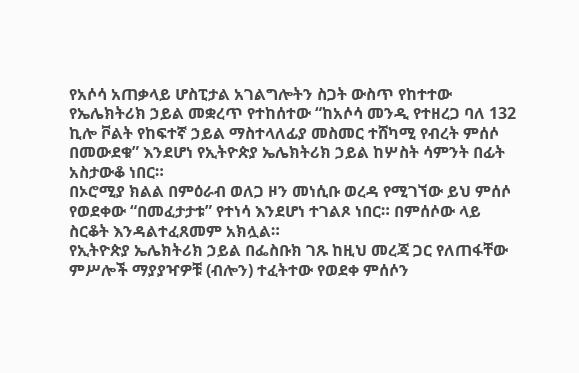የአሶሳ አጠቃላይ ሆስፒታል አገልግሎትን ስጋት ውስጥ የከተተው የኤሌክትሪክ ኃይል መቋረጥ የተከሰተው “ከአሶሳ መንዲ የተዘረጋ ባለ 132 ኪሎ ቮልት የከፍተኛ ኃይል ማስተላለፊያ መስመር ተሸካሚ የብረት ምሰሶ በመውደቁ” እንደሆነ የኢትዮጵያ ኤሌክትሪክ ኃይል ከሦስት ሳምንት በፊት አስታውቆ ነበር።
በኦሮሚያ ክልል በምዕራብ ወለጋ ዞን መነሲቡ ወረዳ የሚገኘው ይህ ምሰሶ የወደቀው “በመፈታታቱ” የተነሳ እንደሆነ ተገልጾ ነበር። በምሰሶው ላይ ስርቆት እንዳልተፈጸመም አክሏል።
የኢትዮጵያ ኤሌክትሪክ ኃይል በፌስቡክ ገጹ ከዚህ መረጃ ጋር የለጠፋቸው ምሥሎች ማያያዣዎቹ (ብሎን) ተፈትተው የወደቀ ምሰሶን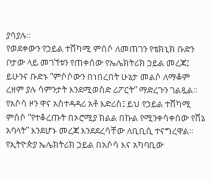ያሳያሉ።
የወደቀውን የኃይል ተሸካሚ ምሰሶ ለመጠገን የቴክኒክ ቡድን ቦታው ላይ መገኘቱን የጠቀሰው የኤሌክትሪክ ኃይል መረጃ፤ ይሁንና ቡድኑ “ምሶሶውን በነበረበት ሁኔታ መልሶ ለማቆም ረዘም ያሉ ሳምንታት እንደሚወስድ ሪፖርት” ማድረጉን ገልጿል።
የአሶሳ ዞን ዋና አስተዳዳሪ አቶ እድሪስ፤ ይህ የኃይል ተሸካሚ ምሰሶ “የተቆረጡት በኦሮሚያ ክልል በኩል የሚንቀሳቀሰው የሸኔ አባላት” እንደሆኑ መረጃ እንደደረሳቸው ለቢቢሲ ተናግረዋል።
የኢትዮጵያ ኤሌክትሪክ ኃይል በአሶሳ እና አካባቢው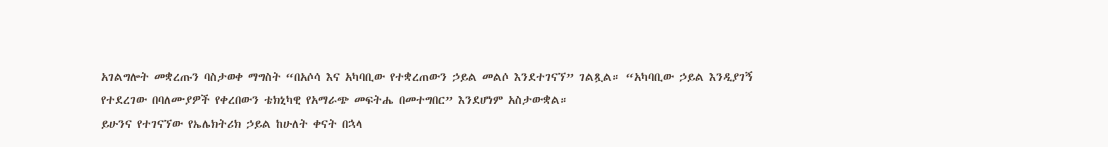አገልግሎት መቋረጡን ባስታወቀ ማግስት “በአሶሳ እና አካባቢው የተቋረጠውን ኃይል መልሶ እንደተገናኘ” ገልጿል። “አካባቢው ኃይል እንዲያገኝ የተደረገው በባለሙያዎች የቀረበውን ቴክኒካዊ የአማራጭ መፍትሔ በመተግበር” እንደሆነም አስታውቋል።
ይሁንና የተገናኘው የኤሌክትሪክ ኃይል ከሁለት ቀናት በኋላ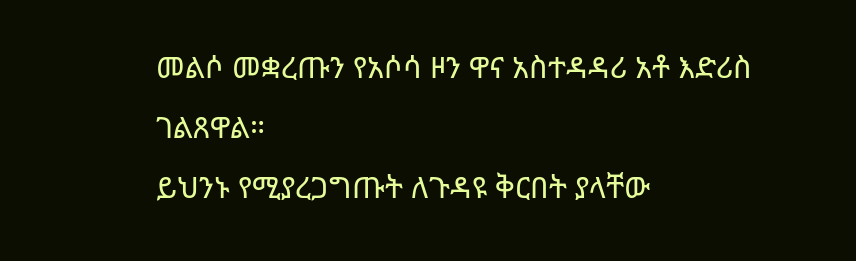መልሶ መቋረጡን የአሶሳ ዞን ዋና አስተዳዳሪ አቶ እድሪስ ገልጸዋል።
ይህንኑ የሚያረጋግጡት ለጉዳዩ ቅርበት ያላቸው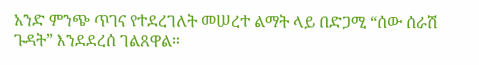አንድ ምንጭ ጥገና የተደረገለት መሠረተ ልማት ላይ በድጋሚ “ሰው ሰራሽ ጉዳት” እንደደረሰ ገልጸዋል።